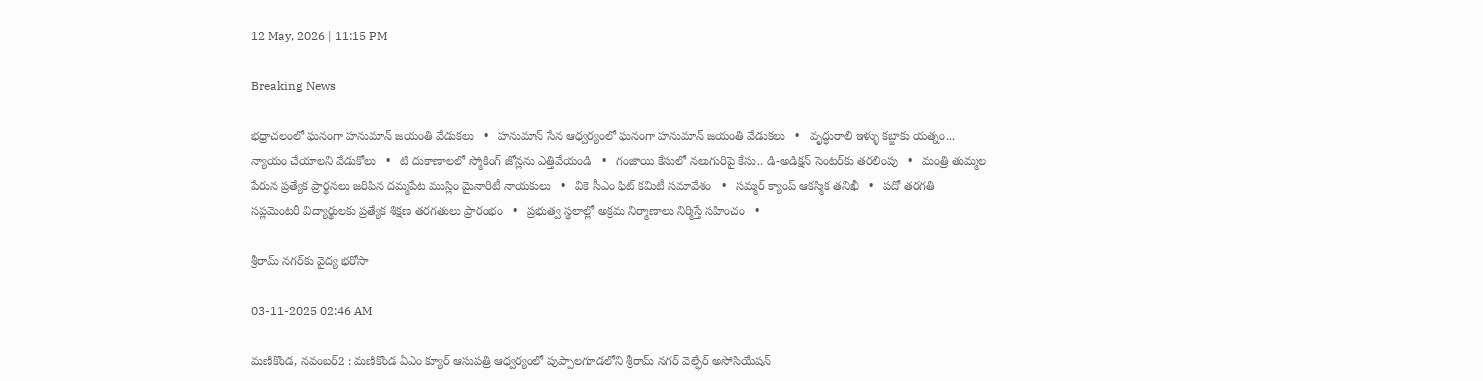12 May, 2026 | 11:15 PM

Breaking News

భధ్రాచలంలో ఘనంగా హనుమాన్‌ జయంతి వేడుకలు   •   హనుమాన్ సేన ఆధ్వర్యంలో ఘనంగా హనుమాన్ జయంతి వేడుకలు   •   వృద్ధురాలి ఇళ్ళు కబ్జాకు యత్నం... న్యాయం చేయాలని వేడుకోలు   •   టి దుకాణాలలో స్మోకింగ్ జోన్లను ఎత్తివేయండి   •   గంజాయి కేసులో నలుగురిపై కేసు.. డి-అడిక్షన్ సెంటర్‌కు తరలింపు   •   మంత్రి తుమ్మల పేరున ప్రత్యేక ప్రార్థనలు జరిపిన దమ్మపేట ముస్లిం మైనారిటీ నాయకులు   •   వికె సీఎం ఫిట్ కమిటీ సమావేశం   •   సమ్మర్ క్యాంప్ ఆకస్మిక తనిఖీ   •   పదో తరగతి సప్లమెంటరీ విద్యార్థులకు ప్రత్యేక శిక్షణ తరగతులు ప్రారంభం   •   ప్రభుత్వ స్థలాల్లో అక్రమ నిర్మాణాలు నిర్మిస్తే సహించం   •

శ్రీరామ్ నగర్‌కు వైద్య భరోసా

03-11-2025 02:46 AM

మణికొండ, నవంబర్2 : మణికొండ ఏఎం క్యూర్ ఆసుపత్రి ఆధ్వర్యంలో పుప్పాలగూడలోని శ్రీరామ్ నగర్ వెల్ఫేర్ అసోసియేషన్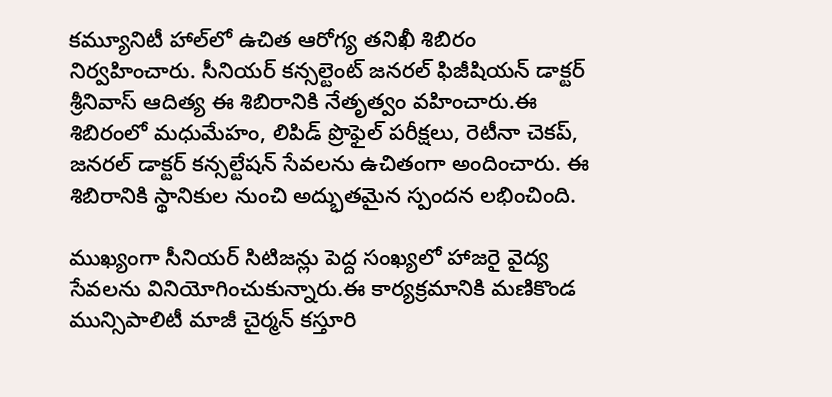కమ్యూనిటీ హాల్‌లో ఉచిత ఆరోగ్య తనిఖీ శిబిరం నిర్వహించారు. సీనియర్ కన్సల్టెంట్ జనరల్ ఫిజీషియన్ డాక్టర్ శ్రీనివాస్ ఆదిత్య ఈ శిబిరానికి నేతృత్వం వహించారు.ఈ శిబిరంలో మధుమేహం, లిపిడ్ ప్రొఫైల్ పరీక్షలు, రెటీనా చెకప్, జనరల్ డాక్టర్ కన్సల్టేషన్ సేవలను ఉచితంగా అందించారు. ఈ శిబిరానికి స్థానికుల నుంచి అద్భుతమైన స్పందన లభించింది.

ముఖ్యంగా సీనియర్ సిటిజన్లు పెద్ద సంఖ్యలో హాజరై వైద్య సేవలను వినియోగించుకున్నారు.ఈ కార్యక్రమానికి మణికొండ మున్సిపాలిటీ మాజీ చైర్మన్ కస్తూరి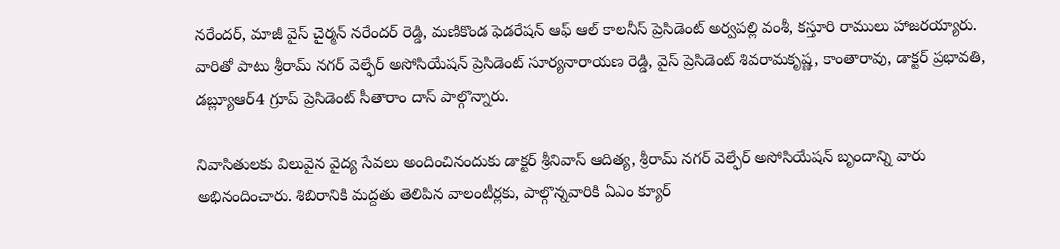నరేందర్, మాజీ వైస్ చైర్మన్ నరేందర్ రెడ్డి, మణికొండ ఫెడరేషన్ ఆఫ్ ఆల్ కాలనీస్ ప్రెసిడెంట్ అర్వపల్లి వంశీ, కస్తూరి రాములు హాజరయ్యారు. వారితో పాటు శ్రీరామ్ నగర్ వెల్ఫేర్ అసోసియేషన్ ప్రెసిడెంట్ సూర్యనారాయణ రెడ్డి, వైస్ ప్రెసిడెంట్ శివరామకృష్ణ, కాంతారావు, డాక్టర్ ప్రభావతి, డబ్ల్యూఆర్4 గ్రూప్ ప్రెసిడెంట్ సీతారాం దాస్ పాల్గొన్నారు.

నివాసితులకు విలువైన వైద్య సేవలు అందించినందుకు డాక్టర్ శ్రీనివాస్ ఆదిత్య, శ్రీరామ్ నగర్ వెల్ఫేర్ అసోసియేషన్ బృందాన్ని వారు అభినందించారు. శిబిరానికి మద్దతు తెలిపిన వాలంటీర్లకు, పాల్గొన్నవారికి ఏఎం క్యూర్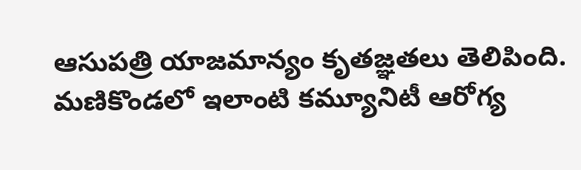ఆసుపత్రి యాజమాన్యం కృతజ్ఞతలు తెలిపింది. మణికొండలో ఇలాంటి కమ్యూనిటీ ఆరోగ్య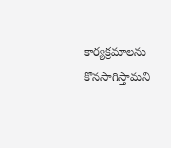కార్యక్రమాలను కొనసాగిస్తామని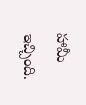హామీ ఇచ్చింది.